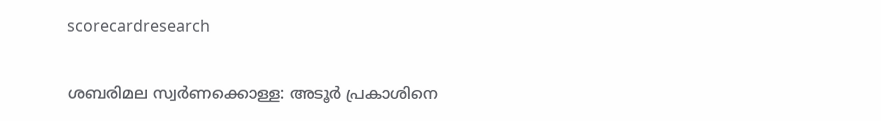scorecardresearch

ശബരിമല സ്വർണക്കൊള്ള: അടൂർ പ്രകാശിനെ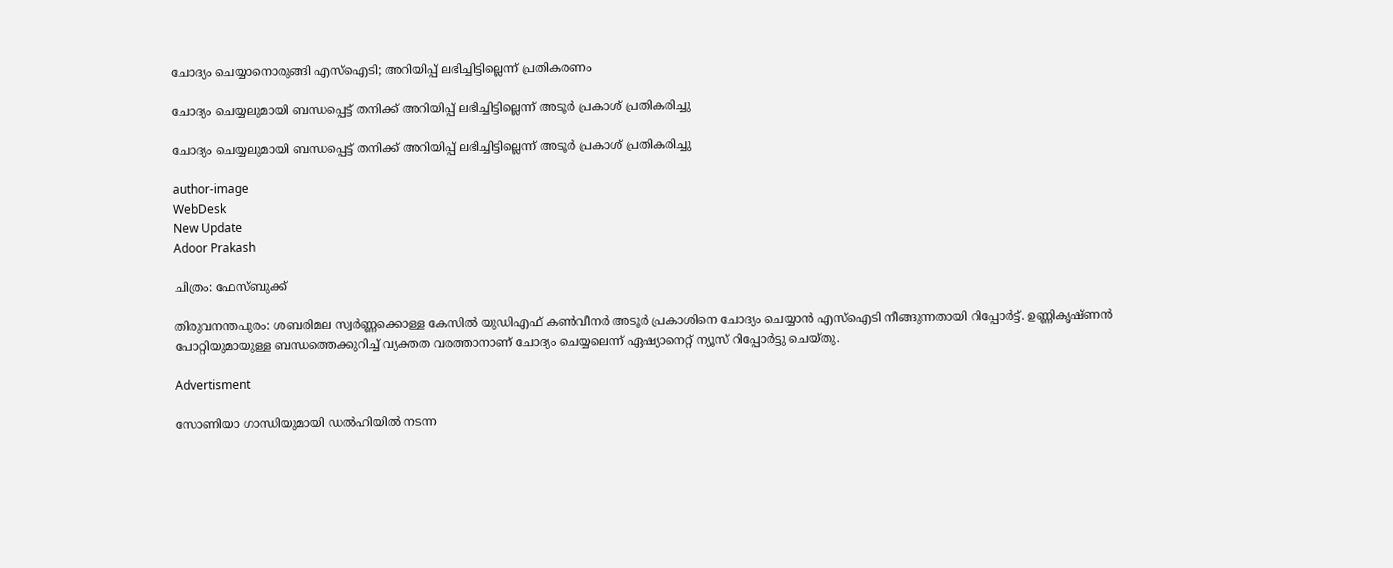ചോദ്യം ചെയ്യാനൊരുങ്ങി എസ്ഐടി; അറിയിപ്പ് ലഭിച്ചിട്ടില്ലെന്ന് പ്രതികരണം

ചോദ്യം ചെയ്യലുമായി ബന്ധപ്പെട്ട് തനിക്ക് അറിയിപ്പ് ലഭിച്ചിട്ടില്ലെന്ന് അടൂർ പ്രകാശ് പ്രതികരിച്ചു

ചോദ്യം ചെയ്യലുമായി ബന്ധപ്പെട്ട് തനിക്ക് അറിയിപ്പ് ലഭിച്ചിട്ടില്ലെന്ന് അടൂർ പ്രകാശ് പ്രതികരിച്ചു

author-image
WebDesk
New Update
Adoor Prakash

ചിത്രം: ഫേസ്ബുക്ക്

തിരുവനന്തപുരം: ശബരിമല സ്വർണ്ണക്കൊള്ള കേസില്‍ യുഡിഎഫ് കണ്‍വീനര്‍ അടൂര്‍ പ്രകാശിനെ ചോദ്യം ചെയ്യാന്‍ എസ്ഐടി നീങ്ങുന്നതായി റിപ്പോർട്ട്. ഉണ്ണികൃഷ്ണൻ പോറ്റിയുമായുള്ള ബന്ധത്തെക്കുറിച്ച് വ്യക്തത വരത്താനാണ് ചോദ്യം ചെയ്യലെന്ന് ഏഷ്യാനെറ്റ് ന്യൂസ് റിപ്പോർട്ടു ചെയ്തു.

Advertisment

സോണിയാ ഗാന്ധിയുമായി ഡൽഹിയിൽ നടന്ന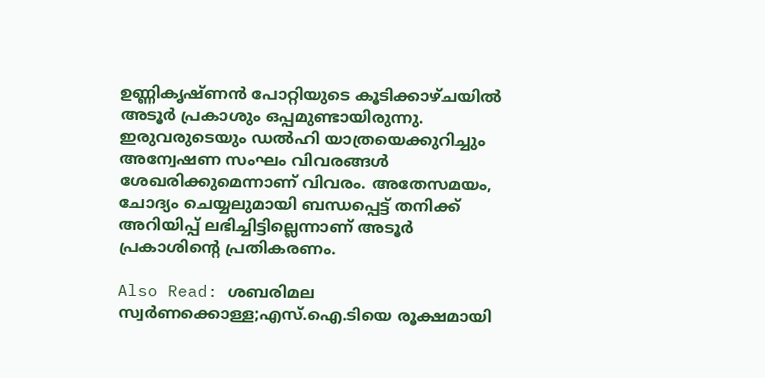ഉണ്ണികൃഷ്ണൻ പോറ്റിയുടെ കൂടിക്കാഴ്ചയിൽ അടൂർ പ്രകാശും ഒപ്പമുണ്ടായിരുന്നു. ഇരുവരുടെയും ഡൽഹി യാത്രയെക്കുറിച്ചും അന്വേഷണ സംഘം വിവരങ്ങൾ ശേഖരിക്കുമെന്നാണ് വിവരം. അതേസമയം, ചോദ്യം ചെയ്യലുമായി ബന്ധപ്പെട്ട് തനിക്ക് അറിയിപ്പ് ലഭിച്ചിട്ടില്ലെന്നാണ് അടൂർ പ്രകാശിന്റെ പ്രതികരണം.

Also Read: ശബരിമല സ്വർണക്കൊള്ള;എസ്.ഐ.ടിയെ രൂക്ഷമായി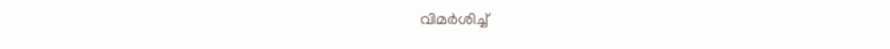വിമർശിച്ച്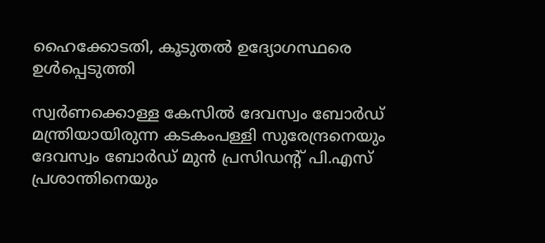ഹൈക്കോടതി, കൂടുതൽ ഉദ്യോഗസ്ഥരെ ഉൾപ്പെടുത്തി

സ്വർണക്കൊള്ള കേസിൽ ദേവസ്വം ബോര്‍ഡ് മന്ത്രിയായിരുന്ന കടകംപള്ളി സുരേന്ദ്രനെയും ദേവസ്വം ബോർഡ് മുൻ പ്രസിഡൻ്റ് പി.എസ് പ്രശാന്തിനെയും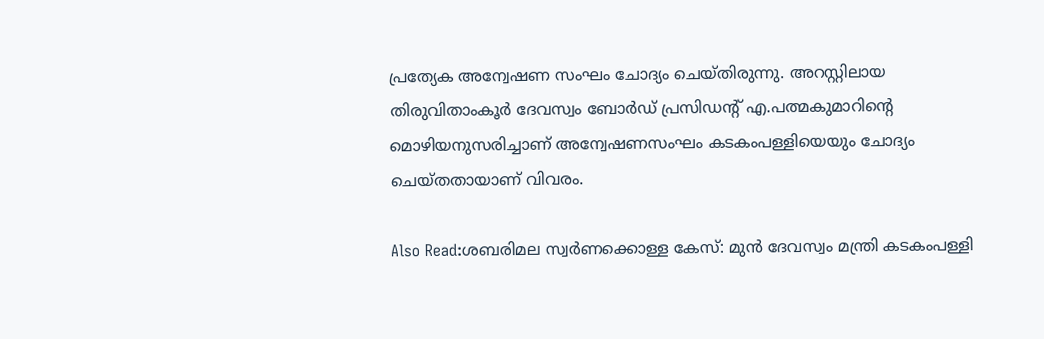പ്രത്യേക അന്വേഷണ സംഘം ചോദ്യം ചെയ്തിരുന്നു. അറസ്റ്റിലായ തിരുവിതാംകൂർ ദേവസ്വം ബോർഡ് പ്രസിഡന്റ് എ.പത്മകുമാറിന്റെ മൊഴിയനുസരിച്ചാണ് അന്വേഷണസംഘം കടകംപള്ളിയെയും ചോദ്യം ചെയ്തതായാണ് വിവരം.

Also Read:ശബരിമല സ്വർണക്കൊള്ള കേസ്: മുൻ ദേവസ്വം മന്ത്രി കടകംപള്ളി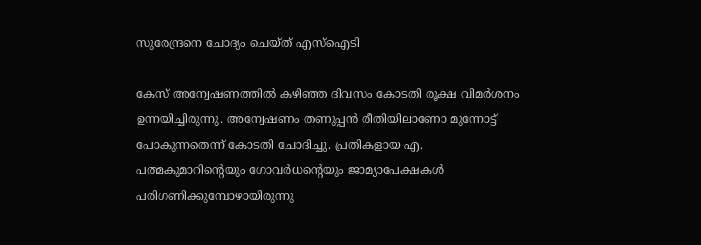സുരേന്ദ്രനെ ചോദ്യം ചെയ്ത് എസ്ഐടി

കേസ് അന്വേഷണത്തിൽ കഴിഞ്ഞ ദിവസം കോടതി രൂക്ഷ വിമർശനം ഉന്നയിച്ചിരുന്നു. അന്വേഷണം തണുപ്പൻ രീതിയിലാണോ മുന്നോട്ട് പോകുന്നതെന്ന് കോടതി ചോദിച്ചു. പ്രതികളായ എ. പത്മകുമാറിൻ്റെയും ഗോവർധൻ്റെയും ജാമ്യാപേക്ഷകൾ പരിഗണിക്കുമ്പോഴായിരുന്നു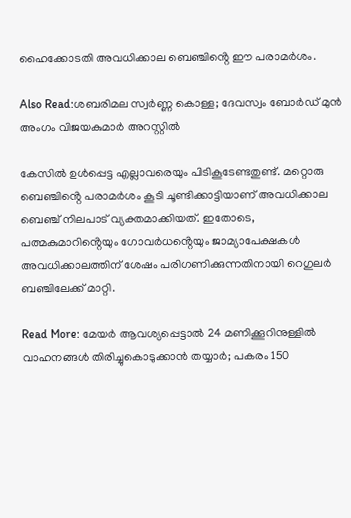ഹൈക്കോടതി അവധിക്കാല ബെഞ്ചിൻ്റെ ഈ പരാമർശം.

Also Read:ശബരിമല സ്വർണ്ണ കൊള്ള; ദേവസ്വം ബോർഡ് മുൻ അംഗം വിജയകുമാർ അറസ്റ്റിൽ

കേസിൽ ഉൾപ്പെട്ട എല്ലാവരെയും പിടികൂടേണ്ടതുണ്ട്. മറ്റൊരു ബെഞ്ചിൻ്റെ പരാമർശം കൂടി ചൂണ്ടിക്കാട്ടിയാണ് അവധിക്കാല ബെഞ്ച് നിലപാട് വ്യക്തമാക്കിയത്. ഇതോടെ, പത്മകുമാറിൻ്റെയും ഗോവർധൻ്റെയും ജാമ്യാപേക്ഷകൾ അവധിക്കാലത്തിന് ശേഷം പരിഗണിക്കുന്നതിനായി റെഗുലർ ബഞ്ചിലേക്ക് മാറ്റി.

Read More: മേയർ ആവശ്യപ്പെട്ടാൽ 24 മണിക്കൂറിനുള്ളിൽ വാഹനങ്ങൾ തിരിച്ചുകൊടുക്കാൻ തയ്യാർ; പകരം 150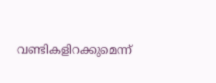വണ്ടികളിറക്കുമെന്ന്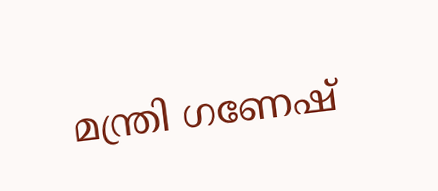മന്ത്രി ഗണേഷ്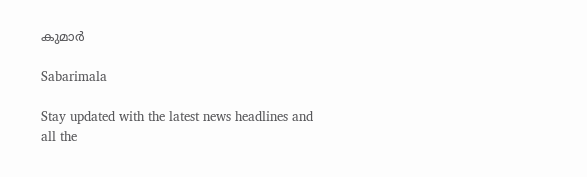കുമാർ

Sabarimala

Stay updated with the latest news headlines and all the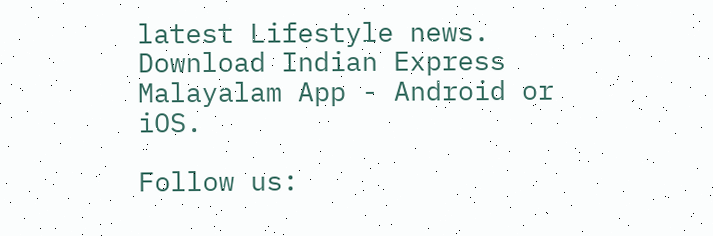latest Lifestyle news. Download Indian Express Malayalam App - Android or iOS.

Follow us: